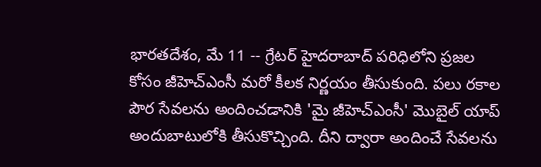భారతదేశం, మే 11 -- గ్రేటర్ హైదరాబాద్ పరిధిలోని ప్రజల కోసం జీహెచ్ఎంసీ మరో కీలక నిర్ణయం తీసుకుంది. పలు రకాల పౌర సేవలను అందించడానికి 'మై జీహెచ్ఎంసీ' మొబైల్ యాప్ అందుబాటులోకి తీసుకొచ్చింది. దీని ద్వారా అందించే సేవలను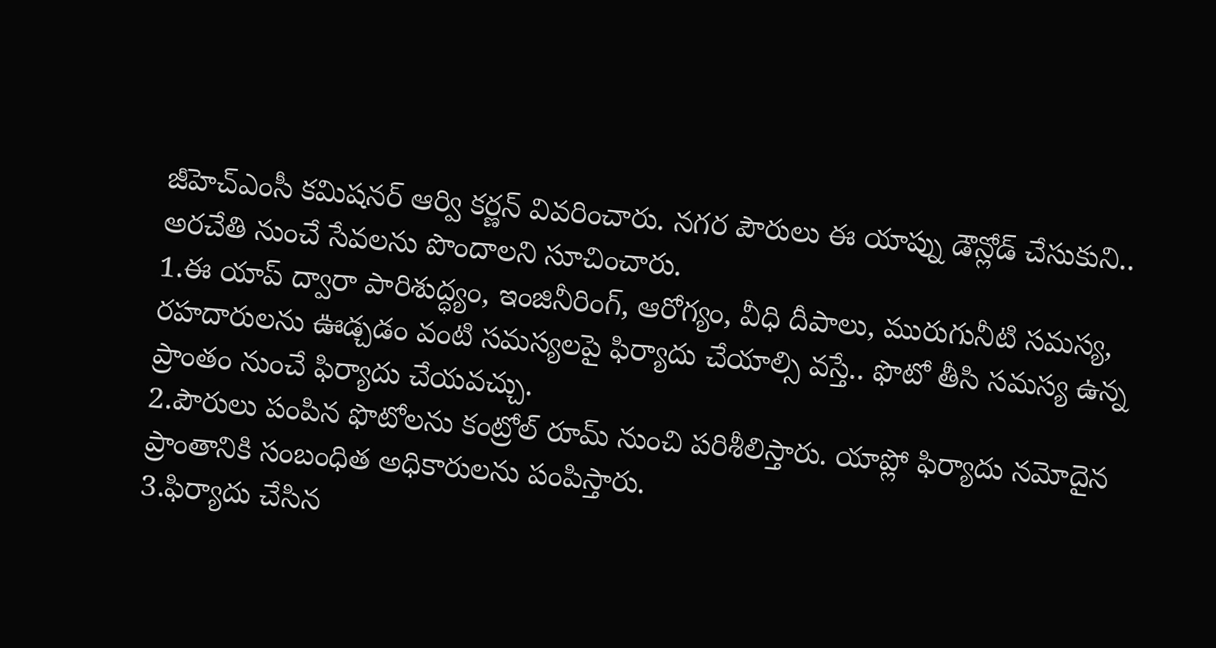జీహెచ్ఎంసీ కమిషనర్ ఆర్వి కర్ణన్ వివరించారు. నగర పౌరులు ఈ యాప్ను డౌన్లోడ్ చేసుకుని.. అరచేతి నుంచే సేవలను పొందాలని సూచించారు.
1.ఈ యాప్ ద్వారా పారిశుద్ధ్యం, ఇంజినీరింగ్, ఆరోగ్యం, వీధి దీపాలు, మురుగునీటి సమస్య, రహదారులను ఊడ్చడం వంటి సమస్యలపై ఫిర్యాదు చేయాల్సి వస్తే.. ఫొటో తీసి సమస్య ఉన్న ప్రాంతం నుంచే ఫిర్యాదు చేయవచ్చు.
2.పౌరులు పంపిన ఫొటోలను కంట్రోల్ రూమ్ నుంచి పరిశీలిస్తారు. యాప్లో ఫిర్యాదు నమోదైన ప్రాంతానికి సంబంధిత అధికారులను పంపిస్తారు.
3.ఫిర్యాదు చేసిన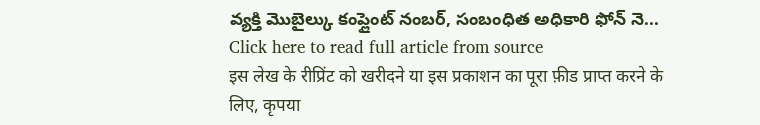వ్యక్తి మొబైల్కు కంప్లైంట్ నంబర్, సంబంధిత అధికారి ఫోన్ నె...
Click here to read full article from source
इस लेख के रीप्रिंट को खरीदने या इस प्रकाशन का पूरा फ़ीड प्राप्त करने के लिए, कृपया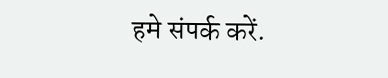हमे संपर्क करें.